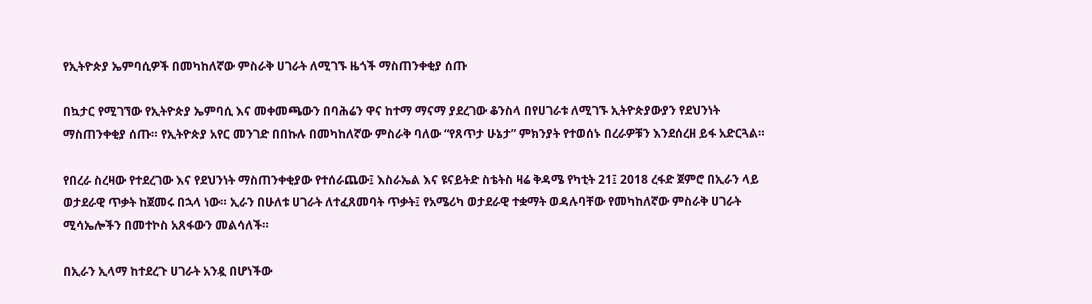የኢትዮጵያ ኤምባሲዎች በመካከለኛው ምስራቅ ሀገራት ለሚገኙ ዜጎች ማስጠንቀቂያ ሰጡ

በኳታር የሚገኘው የኢትዮጵያ ኤምባሲ እና መቀመጫውን በባሕሬን ዋና ከተማ ማናማ ያደረገው ቆንስላ በየሀገራቱ ለሚገኙ ኢትዮጵያውያን የደህንነት ማስጠንቀቂያ ሰጡ። የኢትዮጵያ አየር መንገድ በበኩሉ በመካከለኛው ምስራቅ ባለው “የጸጥታ ሁኔታ” ምክንያት የተወሰኑ በረራዎቹን እንደሰረዘ ይፋ አድርጓል።

የበረራ ስረዛው የተደረገው እና የደህንነት ማስጠንቀቂያው የተሰራጨው፤ እስራኤል እና ዩናይትድ ስቴትስ ዛሬ ቅዳሜ የካቲት 21፤ 2018 ረፋድ ጀምሮ በኢራን ላይ ወታደራዊ ጥቃት ከጀመሩ በኋላ ነው። ኢራን በሁለቱ ሀገራት ለተፈጸመባት ጥቃት፤ የአሜሪካ ወታደራዊ ተቋማት ወዳሉባቸው የመካከለኛው ምስራቅ ሀገራት ሚሳኤሎችን በመተኮስ አጸፋውን መልሳለች።

በኢራን ኢላማ ከተደረጉ ሀገራት አንዷ በሆነችው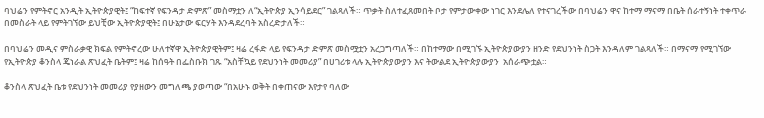ባህሬን የምትኖር አንዲት ኢትዮጵያዊት፤ “ከፍተኛ የፍንዳታ ድምጽ” መስማቷን ለ“ኢትዮጵያ ኢንሳይደር” ገልጻለች። ጥቃት ስለተፈጸመበት ቦታ የምታውቀው ነገር እንደሌለ የተናገረችው በባህሬን ዋና ከተማ ማናማ በቤት ሰራተኝነት ተቀጥራ በመስራት ላይ የምትገኘው ይህቺው ኢትዮጵያዊት፤ በሁኔታው ፍርሃት እንዳደረባት አስረድታለች።

በባህሬን መዲና ምስራቃዊ ክፍል የምትኖረው ሁለተኛዋ ኢትዮጵያዊትም፤ ዛሬ ረፋድ ላይ የፍንዳታ ድምጽ መስሟቷን አረጋግጣለች። በከተማው በሚገኙ ኢትዮጵያውያን ዘንድ የደህንነት ስጋት እንዳለም ገልጻለች። በማናማ የሚገኘው የኢትዮጵያ ቆንስላ ጄነራል ጽህፈት ቤትም፤ ዛሬ ከሰዓት በፌስቡክ ገጹ “አስቸኳይ የደህንነት መመሪያ” በሀገሪቱ ላሉ ኢትዮጵያውያን እና ትውልደ ኢትዮጵያውያን  አሰራጭቷል።

ቆንስላ ጽህፈት ቤቱ የደህንነት መመሪያ የያዘውን መግለጫ ያወጣው “በአሁኑ ወቅት በቀጠናው እየታየ ባለው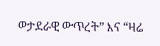ወታደራዊ ውጥረት” እና “ዛሬ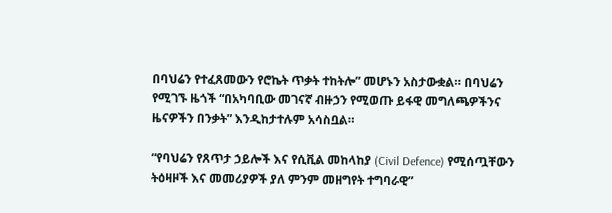በባህሬን የተፈጸመውን የሮኬት ጥቃት ተከትሎ” መሆኑን አስታውቋል። በባህሬን የሚገኙ ዜጎች “በአካባቢው መገናኛ ብዙኃን የሚወጡ ይፋዊ መግለጫዎችንና ዜናዎችን በንቃት” እንዲከታተሉም አሳስቧል።

“የባህሬን የጸጥታ ኃይሎች እና የሲቪል መከላከያ (Civil Defence) የሚሰጧቸውን ትዕዛዞች እና መመሪያዎች ያለ ምንም መዘግየት ተግባራዊ”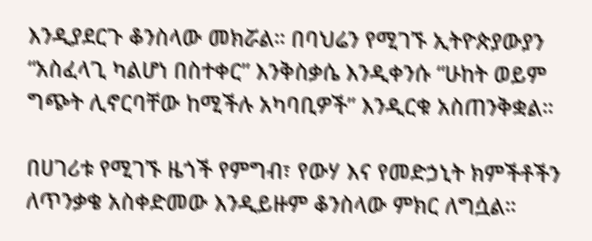እንዲያደርጉ ቆንስላው መክሯል። በባህሬን የሚገኙ ኢትዮጵያውያን “አስፈላጊ ካልሆነ በስተቀር” እንቅስቃሴ እንዲቀንሱ “ሁከት ወይም ግጭት ሊኖርባቸው ከሚችሉ አካባቢዎች” እንዲርቁ አስጠንቅቋል።

በሀገሪቱ የሚገኙ ዜጎች የምግብ፣ የውሃ እና የመድኃኒት ክምችቶችን ለጥንቃቄ አስቀድመው እንዲይዙም ቆንስላው ምክር ለግሷል።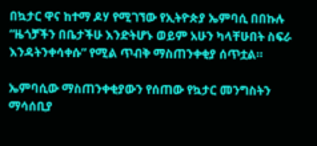በኳታር ዋና ከተማ ዶሃ የሚገኘው የኢትዮጵያ ኤምባሲ በበኩሉ “ዜጎቻችን በቤታችሁ እንድትሆኑ ወይም አሁን ካላቸሁበት ስፍራ እንዳትንቀሳቀሱ” የሚል ጥብቅ ማስጠንቀቂያ ሰጥቷል።

ኤምባሲው ማስጠንቀቂያውን የሰጠው የኳታር መንግስትን ማሳሰቢያ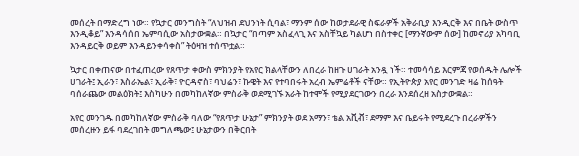መሰረት በማድረግ ነው። የኳታር መንግስት “ለህዝብ ደህንነት ሲባል፣ ማንም ሰው ከወታደራዊ ስፍራዎች አቅራቢያ እንዲርቅ እና በቤት ውስጥ እንዲቆይ” እንዳሳሰበ ኤምባሲው አስታውቋል። በኳታር “በጣም አስፈላጊ እና አስቸኳይ ካልሆነ በስተቀር [ማንኛውም ሰው] ከመኖሪያ አካባቢ እንዳይርቅ ወይም እንዳይንቀሳቀስ” ትዕዛዝ ተሰጥቷል።

ኳታር በቀጠናው በተፈጠረው የጸጥታ ቀውስ ምክንያት የአየር ክልላቸውን ለበረራ ከዘጉ ሀገራት አንዷ ነች። ተመሳሳይ እርምጃ የወሰዱት ሌሎች ሀገራት፤ ኢራን፣ እስራኤል፣ ኢራቅ፣ ዮርዳኖስ፣ ባህሬን፣ ኩዌት እና የተባበሩት አረብ ኤምሬቶች ናቸው። የኢትዮጵያ አየር መንገድ ዛሬ ከሰዓት ባሰራጨው መልዕክት፤ እስካሁን በመካከለኛው ምስራቅ ወደሚገኙ አራት ከተሞች የሚያደርገውን በረራ እንደሰረዘ አስታውቋል።

አየር መንገዱ በመካከለኛው ምስራቅ ባለው “የጸጥታ ሁኔታ” ምክንያት ወደ አማን፣ ቴል አቪቭ፣ ደማም እና ቤይሩት የሚደረጉ በረራዎችን መሰረዙን ይፋ ባደረገበት መግለጫው፤ ሁኔታውን በቅርበት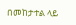በመከታተል ላይ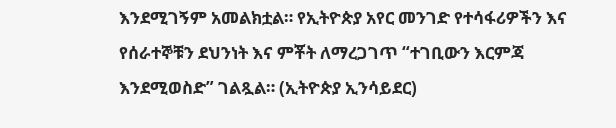እንደሚገኝም አመልክቷል። የኢትዮጵያ አየር መንገድ የተሳፋሪዎችን እና የሰራተኞቹን ደህንነት እና ምቾት ለማረጋገጥ “ተገቢውን እርምጃ እንደሚወስድ” ገልጿል። (ኢትዮጵያ ኢንሳይደር)